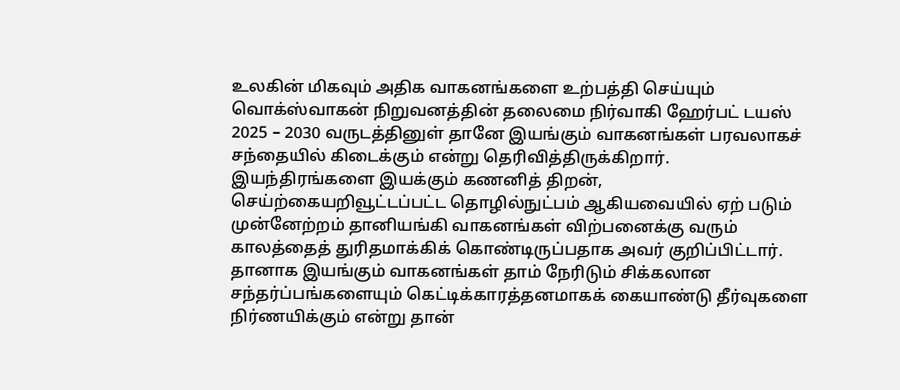உலகின் மிகவும் அதிக வாகனங்களை உற்பத்தி செய்யும் வொக்ஸ்வாகன் நிறுவனத்தின் தலைமை நிர்வாகி ஹேர்பட் டயஸ் 2025 – 2030 வருடத்தினுள் தானே இயங்கும் வாகனங்கள் பரவலாகச் சந்தையில் கிடைக்கும் என்று தெரிவித்திருக்கிறார்.
இயந்திரங்களை இயக்கும் கணனித் திறன், செய்ற்கையறிவூட்டப்பட்ட தொழில்நுட்பம் ஆகியவையில் ஏற் படும் முன்னேற்றம் தானியங்கி வாகனங்கள் விற்பனைக்கு வரும் காலத்தைத் துரிதமாக்கிக் கொண்டிருப்பதாக அவர் குறிப்பிட்டார். தானாக இயங்கும் வாகனங்கள் தாம் நேரிடும் சிக்கலான சந்தர்ப்பங்களையும் கெட்டிக்காரத்தனமாகக் கையாண்டு தீர்வுகளை நிர்ணயிக்கும் என்று தான்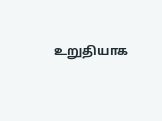உறுதியாக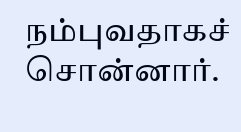நம்புவதாகச் சொன்னார்.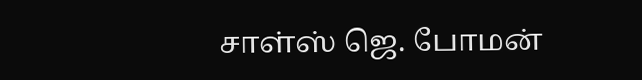சாள்ஸ் ஜெ. போமன்